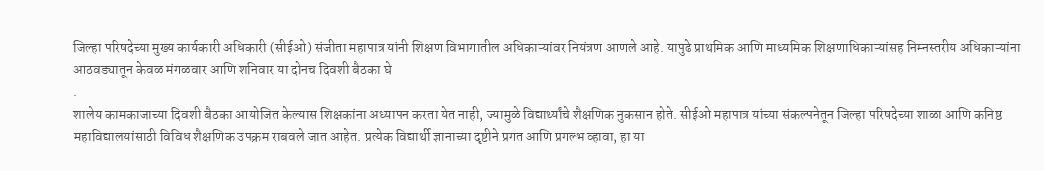जिल्हा परिषदेच्या मुख्य कार्यकारी अधिकारी (सीईओ) संजीता महापात्र यांनी शिक्षण विभागातील अधिकाऱ्यांवर नियंत्रण आणले आहे. यापुढे प्राथमिक आणि माध्यमिक शिक्षणाधिकाऱ्यांसह निम्नस्तरीय अधिकाऱ्यांना आठवड्यातून केवळ मंगळवार आणि शनिवार या दोनच दिवशी बैठका घे
.
शालेय कामकाजाच्या दिवशी बैठका आयोजित केल्यास शिक्षकांना अध्यापन करता येत नाही, ज्यामुळे विद्यार्थ्यांचे शैक्षणिक नुकसान होते. सीईओ महापात्र यांच्या संकल्पनेतून जिल्हा परिषदेच्या शाळा आणि कनिष्ठ महाविद्यालयांसाठी विविध शैक्षणिक उपक्रम राबवले जात आहेत. प्रत्येक विद्यार्थी ज्ञानाच्या दृष्टीने प्रगत आणि प्रगल्भ व्हावा, हा या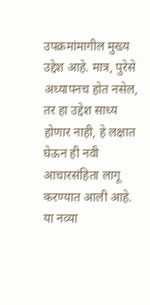उपक्रमांमागील मुख्य उद्देश आहे. मात्र, पुरेसे अध्यापनच होत नसेल, तर हा उद्देश साध्य होणार नाही, हे लक्षात घेऊन ही नवी आचारसंहिता लागू करण्यात आली आहे.
या नव्या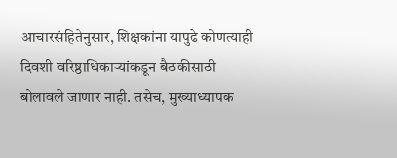आचारसंहितेनुसार, शिक्षकांना यापुढे कोणत्याही दिवशी वरिष्ठाधिकाऱ्यांकडून बैठकीसाठी बोलावले जाणार नाही. तसेच, मुख्याध्यापक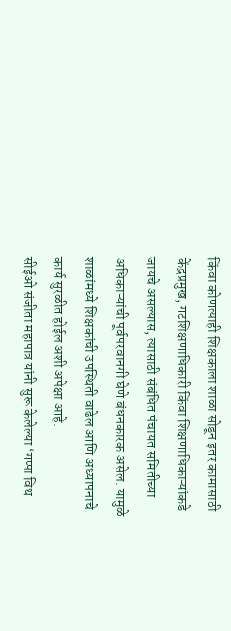किंवा कोणत्याही शिक्षकाला शाळा सोडून इतर कामासाठी केंद्रप्रमुख, गटशिक्षणाधिकारी किंवा शिक्षणाधिकाऱ्यांकडे जायचे असल्यास, त्यासाठी संबंधित पंचायत समितीच्या अधिकाऱ्यांची पूर्वपरवानगी घेणे बंधनकारक असेल. यामुळे शाळांमध्ये शिक्षकांची उपस्थिती वाढेल आणि अध्यापनाचे कार्य सुरळीत होईल अशी अपेक्षा आहे.
सीईओ संजीता महापात्र यांनी सुरू केलेल्या ‘गप्पा विथ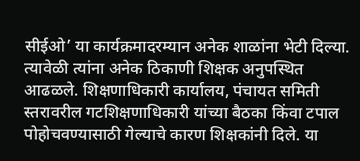सीईओ’ या कार्यक्रमादरम्यान अनेक शाळांना भेटी दिल्या. त्यावेळी त्यांना अनेक ठिकाणी शिक्षक अनुपस्थित आढळले. शिक्षणाधिकारी कार्यालय, पंचायत समिती स्तरावरील गटशिक्षणाधिकारी यांच्या बैठका किंवा टपाल पोहोचवण्यासाठी गेल्याचे कारण शिक्षकांनी दिले. या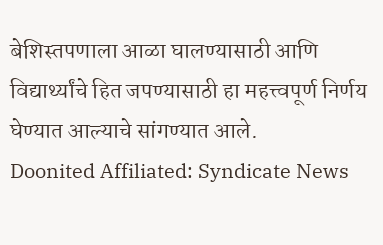बेशिस्तपणाला आळा घालण्यासाठी आणि विद्यार्थ्यांचे हित जपण्यासाठी हा महत्त्वपूर्ण निर्णय घेण्यात आल्याचे सांगण्यात आले.
Doonited Affiliated: Syndicate News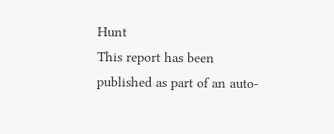Hunt
This report has been published as part of an auto-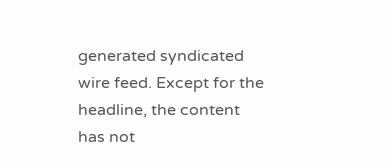generated syndicated wire feed. Except for the headline, the content has not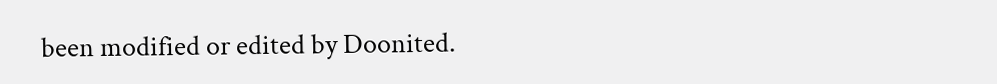been modified or edited by Doonited.